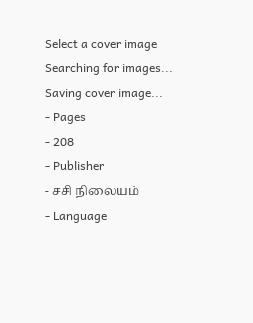Select a cover image
Searching for images...
Saving cover image...
- Pages
- 208
- Publisher
- சசி நிலையம்
- Language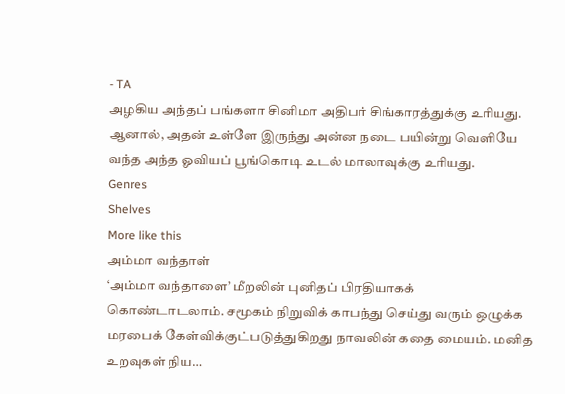- TA
அழகிய அந்தப் பங்களா சினிமா அதிபர் சிங்காரத்துக்கு உரியது. ஆனால், அதன் உள்ளே இருந்து அன்ன நடை பயின்று வெளியே வந்த அந்த ஓவியப் பூங்கொடி உடல் மாலாவுக்கு உரியது.
Genres
Shelves
More like this
அம்மா வந்தாள்
‘அம்மா வந்தாளை’ மீறலின் புனிதப் பிரதியாகக் கொண்டாடலாம். சமூகம் நிறுவிக் காபந்து செய்து வரும் ஒழுக்க மரபைக் கேள்விக்குட்படுத்துகிறது நாவலின் கதை மையம். மனித உறவுகள் நிய…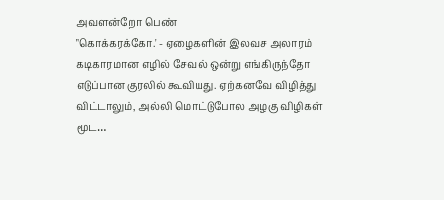அவளன்றோ பெண்
"கொக்கரக்கோ.' - ஏழைகளின் இலவச அலாரம் கடிகாரமான எழில் சேவல் ஒன்று எங்கிருந்தோ எடுப்பான குரலில் கூவியது. ஏற்கனவே விழித்து விட்டாலும், அல்லி மொட்டுபோல அழகு விழிகள் மூட…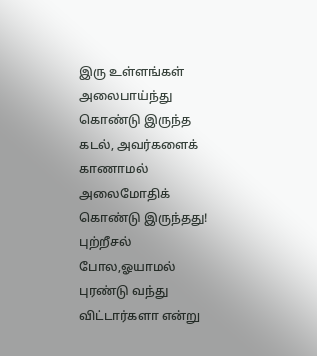இரு உள்ளங்கள்
அலைபாய்ந்து கொண்டு இருந்த கடல், அவர்களைக் காணாமல் அலைமோதிக் கொண்டு இருந்தது! புற்றீசல் போல,ஓயாமல் புரண்டு வந்து விட்டார்களா என்று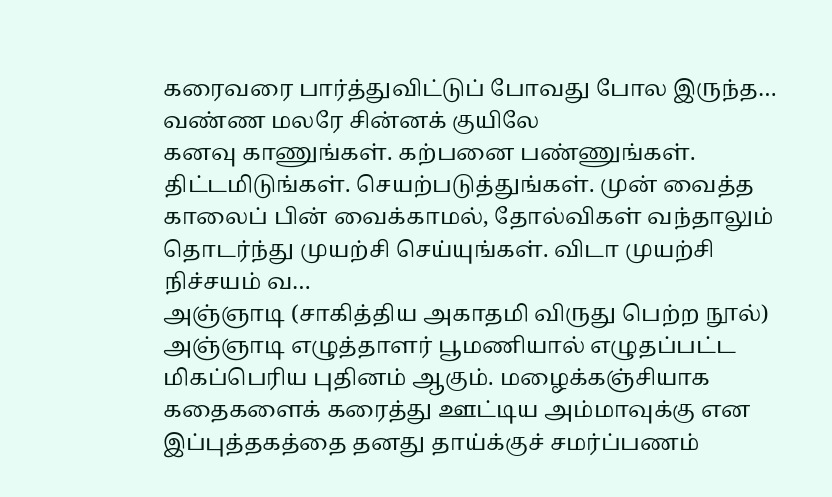கரைவரை பார்த்துவிட்டுப் போவது போல இருந்த…
வண்ண மலரே சின்னக் குயிலே
கனவு காணுங்கள். கற்பனை பண்ணுங்கள். திட்டமிடுங்கள். செயற்படுத்துங்கள். முன் வைத்த காலைப் பின் வைக்காமல், தோல்விகள் வந்தாலும் தொடர்ந்து முயற்சி செய்யுங்கள். விடா முயற்சி நிச்சயம் வ…
அஞ்ஞாடி (சாகித்திய அகாதமி விருது பெற்ற நூல்)
அஞ்ஞாடி எழுத்தாளர் பூமணியால் எழுதப்பட்ட மிகப்பெரிய புதினம் ஆகும். மழைக்கஞ்சியாக கதைகளைக் கரைத்து ஊட்டிய அம்மாவுக்கு என இப்புத்தகத்தை தனது தாய்க்குச் சமர்ப்பணம்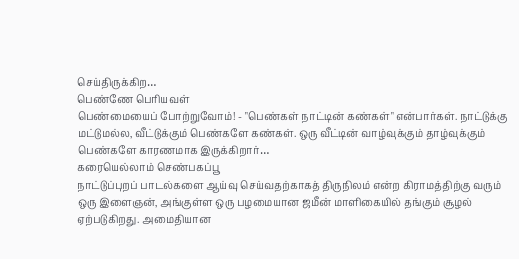செய்திருக்கிற…
பெண்ணே பெரியவள்
பெண்மையைப் போற்றுவோம்! - "பெண்கள் நாட்டின் கண்கள்" என்பார்கள். நாட்டுக்கு மட்டுமல்ல, வீட்டுக்கும் பெண்களே கண்கள். ஒரு வீட்டின் வாழ்வுக்கும் தாழ்வுக்கும் பெண்களே காரணமாக இருக்கிறார்…
கரையெல்லாம் செண்பகப்பூ
நாட்டுப்புறப் பாடல்களை ஆய்வு செய்வதற்காகத் திருநிலம் என்ற கிராமத்திற்கு வரும் ஒரு இளைஞன், அங்குள்ள ஒரு பழமையான ஜமீன் மாளிகையில் தங்கும் சூழல் ஏற்படுகிறது. அமைதியான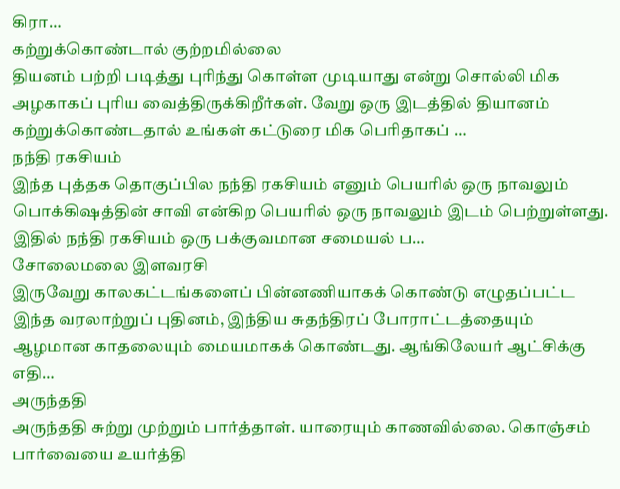கிரா…
கற்றுக்கொண்டால் குற்றமில்லை
தியனம் பற்றி படித்து புரிந்து கொள்ள முடியாது என்று சொல்லி மிக அழகாகப் புரிய வைத்திருக்கிறீர்கள். வேறு ஒரு இடத்தில் தியானம் கற்றுக்கொண்டதால் உங்கள் கட்டுரை மிக பெரிதாகப் …
நந்தி ரகசியம்
இந்த புத்தக தொகுப்பில நந்தி ரகசியம் எனும் பெயரில் ஒரு நாவலும் பொக்கிஷத்தின் சாவி என்கிற பெயரில் ஒரு நாவலும் இடம் பெற்றுள்ளது. இதில் நந்தி ரகசியம் ஒரு பக்குவமான சமையல் ப…
சோலைமலை இளவரசி
இருவேறு காலகட்டங்களைப் பின்னணியாகக் கொண்டு எழுதப்பட்ட இந்த வரலாற்றுப் புதினம், இந்திய சுதந்திரப் போராட்டத்தையும் ஆழமான காதலையும் மையமாகக் கொண்டது. ஆங்கிலேயர் ஆட்சிக்கு எதி…
அருந்ததி
அருந்ததி சுற்று முற்றும் பார்த்தாள். யாரையும் காணவில்லை. கொஞ்சம் பார்வையை உயர்த்தி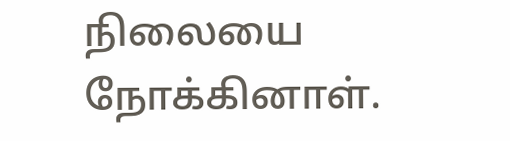நிலையை நோக்கினாள்.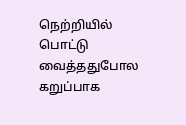நெற்றியில் பொட்டு வைத்ததுபோல கறுப்பாக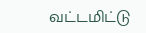வட்டமிட்டு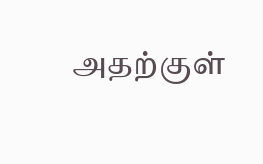அதற்குள்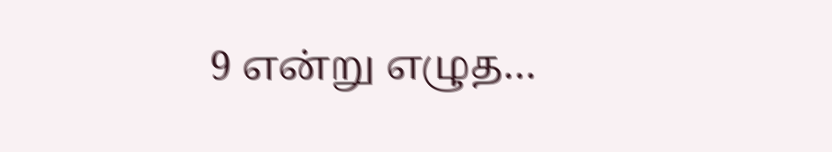9 என்று எழுத…